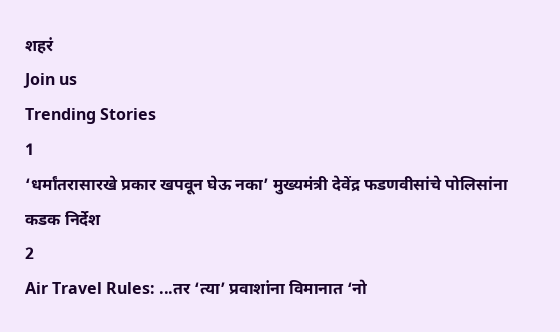शहरं
Join us
Trending Stories
1
‘धर्मांतरासारखे प्रकार खपवून घेऊ नका’ मुख्यमंत्री देवेंद्र फडणवीसांचे पोलिसांना कडक निर्देश
2
Air Travel Rules: ...तर ‘त्या’ प्रवाशांना विमानात ‘नो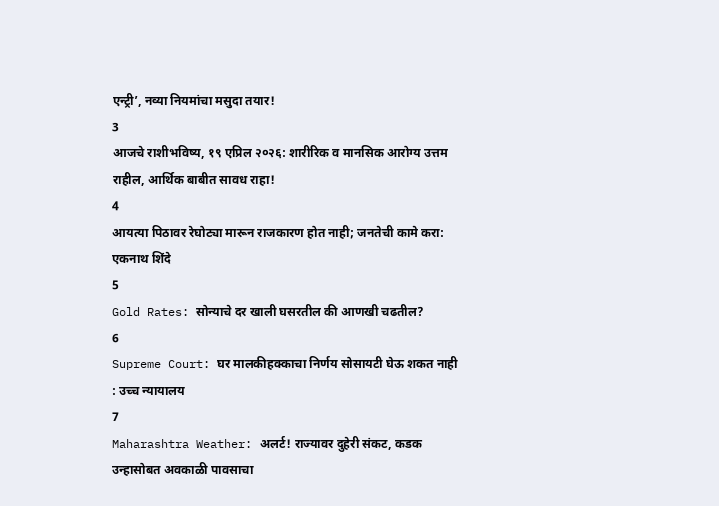एन्ट्री’, नव्या नियमांचा मसुदा तयार!
3
आजचे राशीभविष्य, १९ एप्रिल २०२६: शारीरिक व मानसिक आरोग्य उत्तम राहील, आर्थिक बाबीत सावध राहा!
4
आयत्या पिठावर रेघोट्या मारून राजकारण होत नाही; जनतेची कामे करा: एकनाथ शिंदे
5
Gold Rates: सोन्याचे दर खाली घसरतील की आणखी चढतील?
6
Supreme Court: घर मालकीहक्काचा निर्णय सोसायटी घेऊ शकत नाही : उच्च न्यायालय
7
Maharashtra Weather: अलर्ट! राज्यावर दुहेरी संकट, कडक उन्हासोबत अवकाळी पावसाचा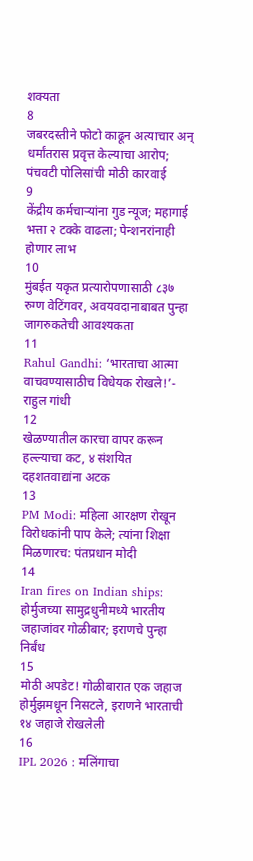शक्यता
8
जबरदस्तीने फोटो काढून अत्याचार अन् धर्मांतरास प्रवृत्त केल्याचा आरोप;  पंचवटी पोलिसांची मोठी कारवाई
9
केंद्रीय कर्मचाऱ्यांना गुड न्यूज; महागाई भत्ता २ टक्के वाढला; पेन्शनरांनाही होणार लाभ
10
मुंबईत यकृत प्रत्यारोपणासाठी ८३७ रुग्ण वेटिंगवर, अवयवदानाबाबत पुन्हा जागरुकतेची आवश्यकता
11
Rahul Gandhi: ‘भारताचा आत्मा वाचवण्यासाठीच विधेयक रोखले!’- राहुल गांधी
12
खेळण्यातील कारचा वापर करून हल्ल्याचा कट, ४ संशयित दहशतवाद्यांना अटक
13
PM Modi: महिला आरक्षण रोखून विरोधकांनी पाप केले; त्यांना शिक्षा मिळणारच: पंतप्रधान मोदी
14
Iran fires on Indian ships: होर्मुजच्या सामुद्रधुनीमध्ये भारतीय जहाजांवर गोळीबार; इराणचे पुन्हा निर्बंध
15
मोठी अपडेट! गोळीबारात एक जहाज होर्मुझमधून निसटले, इराणने भारताची १४ जहाजे रोखलेली
16
IPL 2026 : मलिंगाचा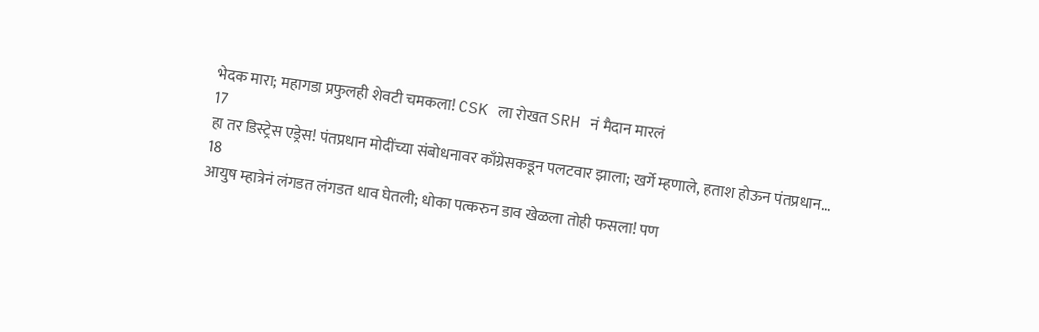भेदक मारा; महागडा प्रफुलही शेवटी चमकला! CSK ला रोखत SRH नं मैदान मारलं
17
हा तर डिस्ट्रेस एड्रेस! पंतप्रधान मोदींच्या संबोधनावर काँग्रेसकडून पलटवार झाला; खर्गे म्हणाले, हताश होऊन पंतप्रधान...
18
आयुष म्हात्रेनं लंगडत लंगडत धाव घेतली; धोका पत्करुन डाव खेळला तोही फसला! पण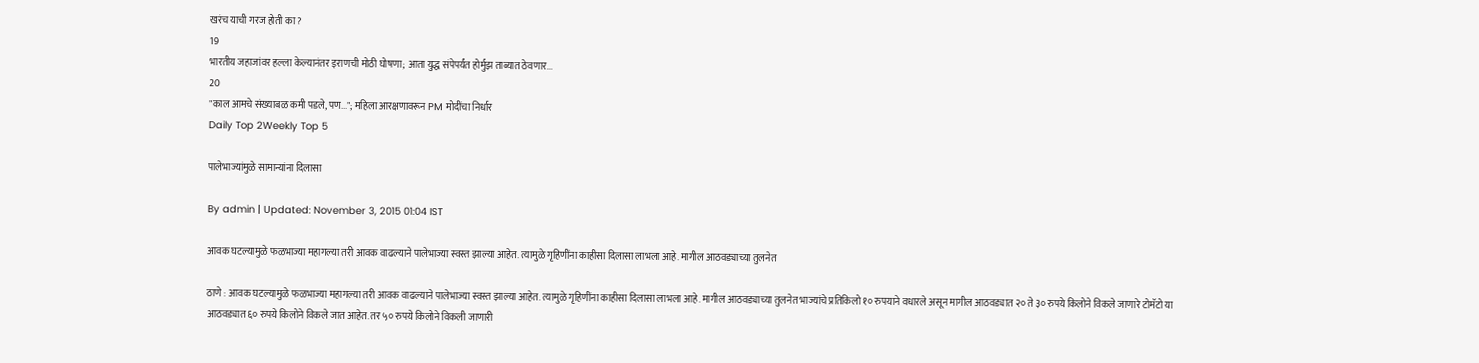खरंच याची गरज होती का?
19
भारतीय जहाजांवर हल्ला केल्यानंतर इराणची मोठी घोषणा; आता युद्ध संपेपर्यंत होर्मुझ ताब्यात ठेवणार...
20
"काल आमचे संख्याबळ कमी पडले, पण..."; महिला आरक्षणावरून PM मोदींचा निर्धार
Daily Top 2Weekly Top 5

पालेभाज्यांमुळे सामान्यांना दिलासा

By admin | Updated: November 3, 2015 01:04 IST

आवक घटल्यामुळे फळभाज्या महागल्या तरी आवक वाढल्याने पालेभाज्या स्वस्त झाल्या आहेत. त्यामुळे गृहिणींना काहीसा दिलासा लाभला आहे. मागील आठवड्याच्या तुलनेत

ठाणे : आवक घटल्यामुळे फळभाज्या महागल्या तरी आवक वाढल्याने पालेभाज्या स्वस्त झाल्या आहेत. त्यामुळे गृहिणींना काहीसा दिलासा लाभला आहे. मागील आठवड्याच्या तुलनेत भाज्यांचे प्रतिकिलो १० रुपयाने वधारले असून मागील आठवड्यात २० ते ३० रुपये किलोने विकले जाणारे टोमॅटो या आठवड्यात ६० रुपये किलोने विकले जात आहेत. तर ५० रुपये किलोने विकली जाणारी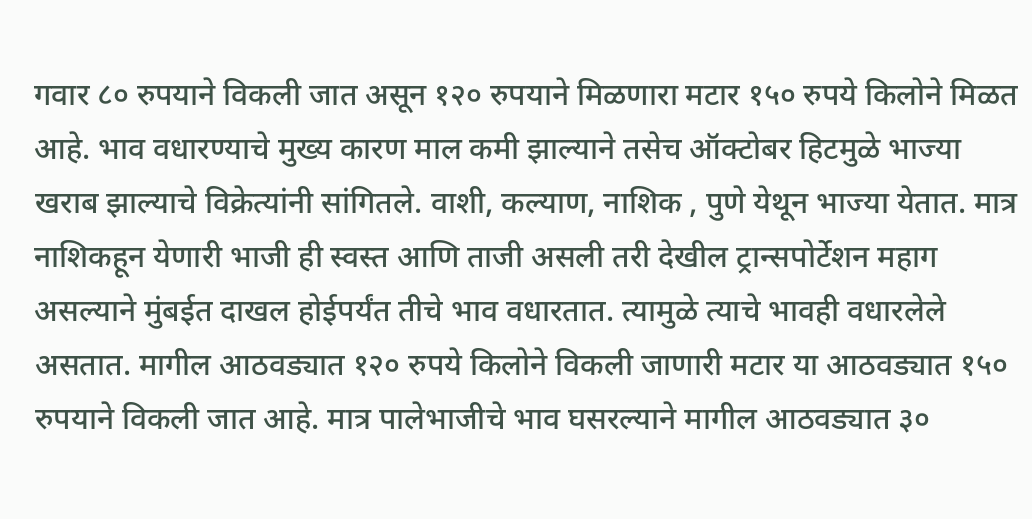गवार ८० रुपयाने विकली जात असून १२० रुपयाने मिळणारा मटार १५० रुपये किलोने मिळत आहे. भाव वधारण्याचे मुख्य कारण माल कमी झाल्याने तसेच ऑक्टोबर हिटमुळे भाज्या खराब झाल्याचे विक्रेत्यांनी सांगितले. वाशी, कल्याण, नाशिक , पुणे येथून भाज्या येतात. मात्र नाशिकहून येणारी भाजी ही स्वस्त आणि ताजी असली तरी देखील ट्रान्सपोर्टेशन महाग असल्याने मुंबईत दाखल होईपर्यंत तीचे भाव वधारतात. त्यामुळे त्याचे भावही वधारलेले असतात. मागील आठवड्यात १२० रुपये किलोने विकली जाणारी मटार या आठवड्यात १५० रुपयाने विकली जात आहे. मात्र पालेभाजीचे भाव घसरल्याने मागील आठवड्यात ३०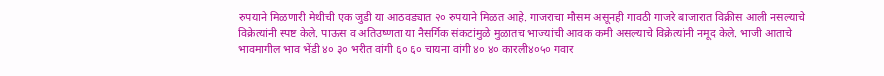रुपयाने मिळणारी मेथीची एक जुडी या आठवड्यात २० रुपयाने मिळत आहे. गाजराचा मौसम असूनही गावठी गाजरे बाजारात विक्रीस आली नसल्याचे विक्रेत्यांनी स्पष्ट केले. पाऊस व अतिउष्णता या नैसर्गिक संकटांमुळे मुळातच भाज्यांची आवक कमी असल्याचे विक्रेत्यांनी नमूद केले. भाजी आताचे भावमागील भाव भेंडी ४० ३० भरीत वांगी ६० ६० चायना वांगी ४० ४० कारली४०५० गवार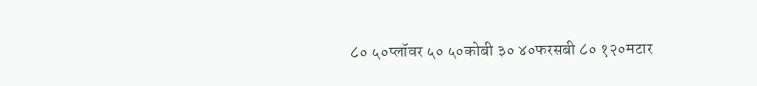८० ५०प्लॉवर ५० ५०कोबी ३० ४०फरसबी ८० १२०मटार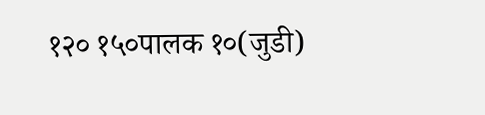१२० १५०पालक १०(जुडी)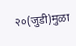२०(जुडी)मुळा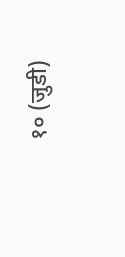१० (जुडी)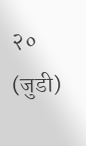२० (जुडी)